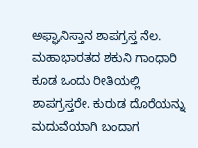ಅಫ್ಘಾನಿಸ್ತಾನ ಶಾಪಗ್ರಸ್ತ ನೆಲ. ಮಹಾಭಾರತದ ಶಕುನಿ ಗಾಂಧಾರಿ ಕೂಡ ಒಂದು ರೀತಿಯಲ್ಲಿ ಶಾಪಗ್ರಸ್ತರೇ. ಕುರುಡ ದೊರೆಯನ್ನು ಮದುವೆಯಾಗಿ ಬಂದಾಗ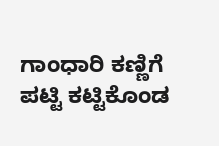ಗಾಂಧಾರಿ ಕಣ್ಣಿಗೆ ಪಟ್ಟಿ ಕಟ್ಟಿಕೊಂಡ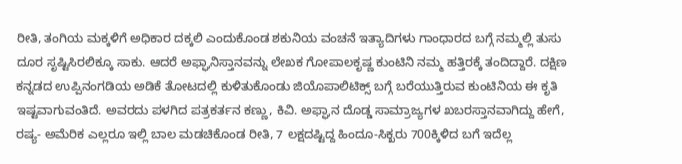ರೀತಿ, ತಂಗಿಯ ಮಕ್ಕಳಿಗೆ ಅಧಿಕಾರ ದಕ್ಕಲಿ ಎಂದುಕೊಂಡ ಶಕುನಿಯ ವಂಚನೆ ಇತ್ಯಾದಿಗಳು ಗಾಂಧಾರದ ಬಗ್ಗೆ ನಮ್ಮಲ್ಲಿ ತುಸು ದೂರ ಸೃಷ್ಟಿಸಿರಲಿಕ್ಕೂ ಸಾಕು. ಆದರೆ ಅಫ್ಘಾನಿಸ್ತಾನವನ್ನು ಲೇಖಕ ಗೋಪಾಲಕೃಷ್ಣ ಕುಂಟಿನಿ ನಮ್ಮ ಹತ್ತಿರಕ್ಕೆ ತಂದಿದ್ದಾರೆ. ದಕ್ಷಿಣ ಕನ್ನಡದ ಉಪ್ಪಿನಂಗಡಿಯ ಅಡಿಕೆ ತೋಟದಲ್ಲಿ ಕುಳಿತುಕೊಂಡು ಜಿಯೊಪಾಲಿಟಿಕ್ಸ್‌ ಬಗ್ಗೆ ಬರೆಯುತ್ತಿರುವ ಕುಂಟಿನಿಯ ಈ ಕೃತಿ ಇಷ್ಟವಾಗುವಂತಿದೆ. ಅವರದು ಪಳಗಿದ ಪತ್ರಕರ್ತನ ಕಣ್ಣು, ಕಿವಿ. ಅಫ್ಘಾನ ದೊಡ್ಡ ಸಾಮ್ರಾಜ್ಯಗಳ ಖಬರಸ್ತಾನವಾಗಿದ್ದು ಹೇಗೆ, ರಷ್ಯ- ಅಮೆರಿಕ ಎಲ್ಲರೂ ಇಲ್ಲಿ ಬಾಲ ಮಡಚಿಕೊಂಡ ರೀತಿ, 7 ಲಕ್ಷದಷ್ಟಿದ್ದ ಹಿಂದೂ-ಸಿಕ್ಖರು 700ಕ್ಕಿಳಿದ ಬಗೆ ಇದೆಲ್ಲ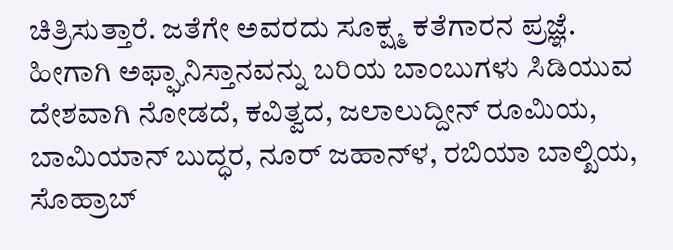ಚಿತ್ರಿಸುತ್ತಾರೆ. ಜತೆಗೇ ಅವರದು ಸೂಕ್ಷ್ಮ ಕತೆಗಾರನ ಪ್ರಜ್ಞೆ. ಹೀಗಾಗಿ ಅಫ್ಘಾನಿಸ್ತಾನವನ್ನು ಬರಿಯ ಬಾಂಬುಗಳು ಸಿಡಿಯುವ ದೇಶವಾಗಿ ನೋಡದೆ, ಕವಿತ್ವದ, ಜಲಾಲುದ್ದೀನ್‌ ರೂಮಿಯ, ಬಾಮಿಯಾನ್‌ ಬುದ್ಧರ, ನೂರ್‌ ಜಹಾನ್‌ಳ, ರಬಿಯಾ ಬಾಲ್ಖಿಯ, ಸೊಹ್ರಾಬ್‌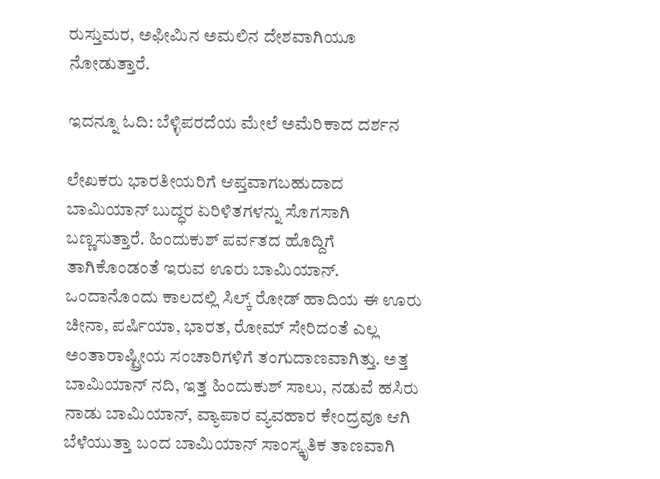ರುಸ್ತುಮರ, ಅಫೀಮಿನ ಅಮಲಿನ ದೇಶವಾಗಿಯೂ ನೋಡುತ್ತಾರೆ.

ಇದನ್ನೂ ಓದಿ: ಬೆಳ್ಳಿಪರದೆಯ ಮೇಲೆ ಅಮೆರಿಕಾದ ದರ್ಶನ

ಲೇಖಕರು ಭಾರತೀಯರಿಗೆ ಆಪ್ತವಾಗಬಹುದಾದ ಬಾಮಿಯಾನ್‌ ಬುದ್ಧರ ಏರಿಳಿತಗಳನ್ನು ಸೊಗಸಾಗಿ ಬಣ್ಣಸುತ್ತಾರೆ. ಹಿಂದುಕುಶ್ ಪರ್ವತದ ಹೊದ್ದಿಗೆ ತಾಗಿಕೊಂಡಂತೆ ಇರುವ ಊರು ಬಾಮಿಯಾನ್. ಒಂದಾನೊಂದು ಕಾಲದಲ್ಲಿ ಸಿಲ್ಕ್ ರೋಡ್ ಹಾದಿಯ ಈ ಊರು ಚೀನಾ, ಪರ್ಷಿಯಾ, ಭಾರತ, ರೋಮ್ ಸೇರಿದಂತೆ ಎಲ್ಲ ಅಂತಾರಾಷ್ಟ್ರೀಯ ಸಂಚಾರಿಗಳಿಗೆ ತಂಗುದಾಣವಾಗಿತ್ತು. ಅತ್ತ ಬಾಮಿಯಾನ್ ನದಿ, ಇತ್ತ ಹಿಂದುಕುಶ್ ಸಾಲು, ನಡುವೆ ಹಸಿರು ನಾಡು ಬಾಮಿಯಾನ್, ವ್ಯಾಪಾರ ವ್ಯವಹಾರ ಕೇಂದ್ರವೂ ಆಗಿ ಬೆಳೆಯುತ್ತಾ ಬಂದ ಬಾಮಿಯಾನ್ ಸಾಂಸ್ಕೃತಿಕ ತಾಣವಾಗಿ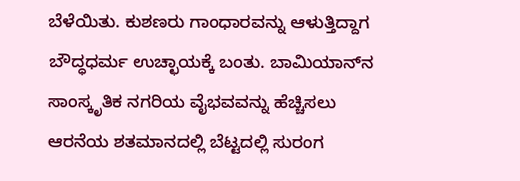ಬೆಳೆಯಿತು. ಕುಶಣರು ಗಾಂಧಾರವನ್ನು ಆಳುತ್ತಿದ್ದಾಗ ಬೌದ್ಧಧರ್ಮ ಉಚ್ಛಾಯಕ್ಕೆ ಬಂತು. ಬಾಮಿಯಾನ್‌ನ ಸಾಂಸ್ಕೃತಿಕ ನಗರಿಯ ವೈಭವವನ್ನು ಹೆಚ್ಚಿಸಲು ಆರನೆಯ ಶತಮಾನದಲ್ಲಿ ಬೆಟ್ಟದಲ್ಲಿ ಸುರಂಗ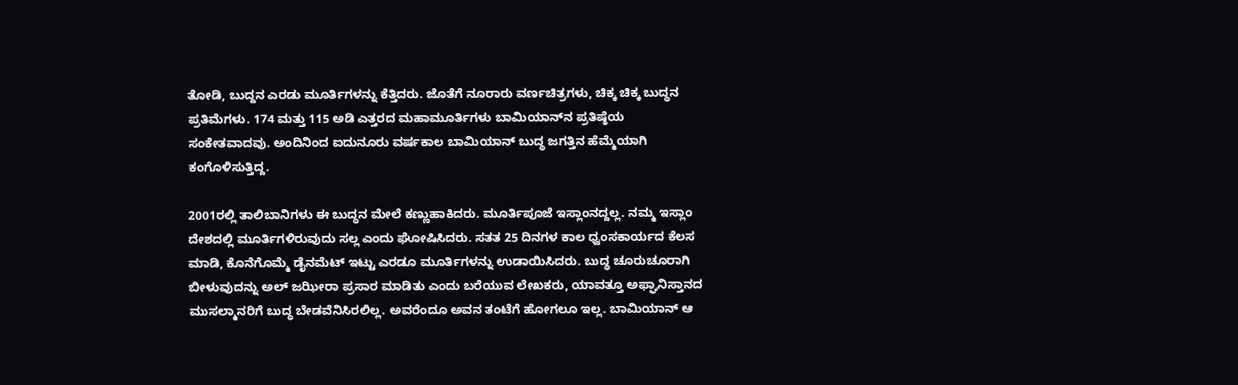ತೋಡಿ, ಬುದ್ದನ ಎರಡು ಮೂರ್ತಿಗಳನ್ನು ಕೆತ್ತಿದರು. ಜೊತೆಗೆ ನೂರಾರು ವರ್ಣಚಿತ್ರಗಳು, ಚಿಕ್ಕ ಚಿಕ್ಕ ಬುದ್ಧನ ಪ್ರತಿಮೆಗಳು. 174 ಮತ್ತು 115 ಅಡಿ ಎತ್ತರದ ಮಹಾಮೂರ್ತಿಗಳು ಬಾಮಿಯಾನ್‌ನ ಪ್ರತಿಷ್ಠೆಯ ಸಂಕೇತವಾದವು. ಅಂದಿನಿಂದ ಐದುನೂರು ವರ್ಷಕಾಲ ಬಾಮಿಯಾನ್ ಬುದ್ಧ ಜಗತ್ತಿನ ಹೆಮ್ಮೆಯಾಗಿ ಕಂಗೊಳಿಸುತ್ತಿದ್ದ.

2001ರಲ್ಲಿ ತಾಲಿಬಾನಿಗಳು ಈ ಬುದ್ಧನ ಮೇಲೆ ಕಣ್ಣುಹಾಕಿದರು. ಮೂರ್ತಿಪೂಜೆ ಇಸ್ಲಾಂನದ್ದಲ್ಲ. ನಮ್ಮ ಇಸ್ಲಾಂ ದೇಶದಲ್ಲಿ ಮೂರ್ತಿಗಳಿರುವುದು ಸಲ್ಲ ಎಂದು ಘೋಷಿಸಿದರು. ಸತತ 25 ದಿನಗಳ ಕಾಲ ಧ್ವಂಸಕಾರ್ಯದ ಕೆಲಸ ಮಾಡಿ, ಕೊನೆಗೊಮ್ಮೆ ಡೈನಮೆಟ್ ಇಟ್ಟು ಎರಡೂ ಮೂರ್ತಿಗಳನ್ನು ಉಡಾಯಿಸಿದರು. ಬುದ್ಧ ಚೂರುಚೂರಾಗಿ ಬೀಳುವುದನ್ನು ಅಲ್ ಜಝೀರಾ ಪ್ರಸಾರ ಮಾಡಿತು ಎಂದು ಬರೆಯುವ ಲೇಖಕರು, ಯಾವತ್ತೂ ಅಫ್ಘಾನಿಸ್ತಾನದ ಮುಸಲ್ಮಾನರಿಗೆ ಬುದ್ಧ ಬೇಡವೆನಿಸಿರಲಿಲ್ಲ. ಅವರೆಂದೂ ಅವನ ತಂಟೆಗೆ ಹೋಗಲೂ ಇಲ್ಲ. ಬಾಮಿಯಾನ್ ಆ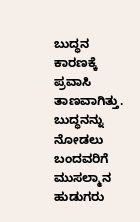ಬುದ್ಧನ ಕಾರಣಕ್ಕೆ ಪ್ರವಾಸಿ ತಾಣವಾಗಿತ್ತು. ಬುದ್ಧನನ್ನು ನೋಡಲು ಬಂದವರಿಗೆ ಮುಸಲ್ಮಾನ ಹುಡುಗರು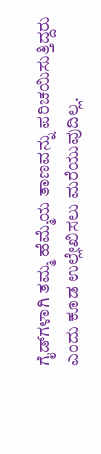ಗೈಡ್‌ಗಳಾಗಿ ತಮ್ಮ ಹೆಮ್ಮೆಯ ತಾಣವನ್ನು ಪರಿಚಯಿಸುತ್ತಿದ್ದರು ಎಂದು ಕೂಡ ಉಲ್ಲೇಖಿಸಲು ಮರೆಯುವುದಿಲ್ಲ.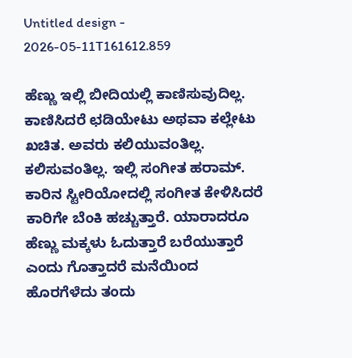Untitled design - 2026-05-11T161612.859

ಹೆಣ್ಣು ಇಲ್ಲಿ ಬೀದಿಯಲ್ಲಿ ಕಾಣಿಸುವುದಿಲ್ಲ. ಕಾಣಿಸಿದರೆ ಛಡಿಯೇಟು ಅಥವಾ ಕಲ್ಲೇಟು ಖಚಿತ. ಅವರು ಕಲಿಯುವಂತಿಲ್ಲ. ಕಲಿಸುವಂತಿಲ್ಲ. ಇಲ್ಲಿ ಸಂಗೀತ ಹರಾಮ್‌. ಕಾರಿನ ಸ್ಟೀರಿಯೋದಲ್ಲಿ ಸಂಗೀತ ಕೇಳಿಸಿದರೆ ಕಾರಿಗೇ ಬೆಂಕಿ ಹಚ್ಚುತ್ತಾರೆ. ಯಾರಾದರೂ ಹೆಣ್ಣು ಮಕ್ಕಳು ಓದುತ್ತಾರೆ ಬರೆಯುತ್ತಾರೆ ಎಂದು ಗೊತ್ತಾದರೆ ಮನೆಯಿಂದ ಹೊರಗೆಳೆದು ತಂದು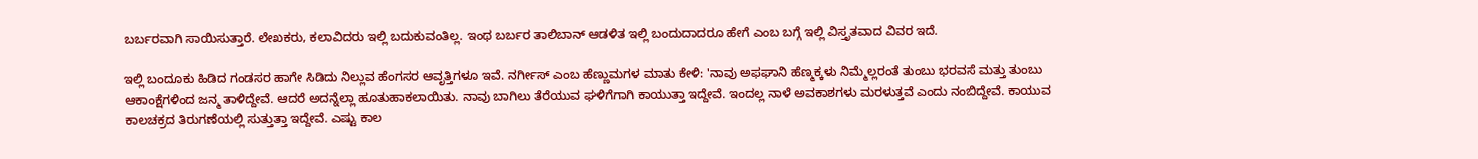ಬರ್ಬರವಾಗಿ ಸಾಯಿಸುತ್ತಾರೆ. ಲೇಖಕರು, ಕಲಾವಿದರು ಇಲ್ಲಿ ಬದುಕುವಂತಿಲ್ಲ. ಇಂಥ ಬರ್ಬರ ತಾಲಿಬಾನ್‌ ಆಡಳಿತ ಇಲ್ಲಿ ಬಂದುದಾದರೂ ಹೇಗೆ ಎಂಬ ಬಗ್ಗೆ ಇಲ್ಲಿ ವಿಸ್ತೃತವಾದ ವಿವರ ಇದೆ.

ಇಲ್ಲಿ ಬಂದೂಕು ಹಿಡಿದ ಗಂಡಸರ ಹಾಗೇ ಸಿಡಿದು ನಿಲ್ಲುವ ಹೆಂಗಸರ ಆವೃತ್ತಿಗಳೂ ಇವೆ. ನರ್ಗೀಸ್‌ ಎಂಬ ಹೆಣ್ಣುಮಗಳ ಮಾತು ಕೇಳಿ: 'ನಾವು ಅಫಘಾನಿ ಹೆಣ್ಮಕ್ಕಳು ನಿಮ್ಮೆಲ್ಲರಂತೆ ತುಂಬು ಭರವಸೆ ಮತ್ತು ತುಂಬು ಆಕಾಂಕ್ಷೆಗಳಿಂದ ಜನ್ಮ ತಾಳಿದ್ದೇವೆ. ಆದರೆ ಅದನ್ನೆಲ್ಲಾ ಹೂತುಹಾಕಲಾಯಿತು. ನಾವು ಬಾಗಿಲು ತೆರೆಯುವ ಘಳಿಗೆಗಾಗಿ ಕಾಯುತ್ತಾ ಇದ್ದೇವೆ. ಇಂದಲ್ಲ ನಾಳೆ ಅವಕಾಶಗಳು ಮರಳುತ್ತವೆ ಎಂದು ನಂಬಿದ್ದೇವೆ. ಕಾಯುವ ಕಾಲಚಕ್ರದ ತಿರುಗಣೆಯಲ್ಲಿ ಸುತ್ತುತ್ತಾ ಇದ್ದೇವೆ. ಎಷ್ಟು ಕಾಲ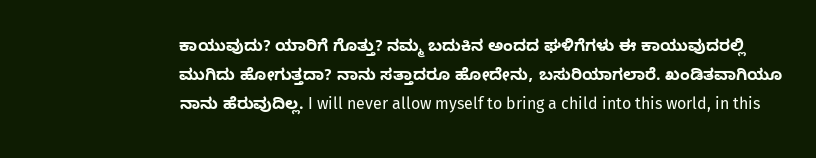ಕಾಯುವುದು? ಯಾರಿಗೆ ಗೊತ್ತು? ನಮ್ಮ ಬದುಕಿನ ಅಂದದ ಘಳಿಗೆಗಳು ಈ ಕಾಯುವುದರಲ್ಲಿ ಮುಗಿದು ಹೋಗುತ್ತದಾ? ನಾನು ಸತ್ತಾದರೂ ಹೋದೇನು, ಬಸುರಿಯಾಗಲಾರೆ. ಖಂಡಿತವಾಗಿಯೂ ನಾನು ಹೆರುವುದಿಲ್ಲ. I will never allow myself to bring a child into this world, in this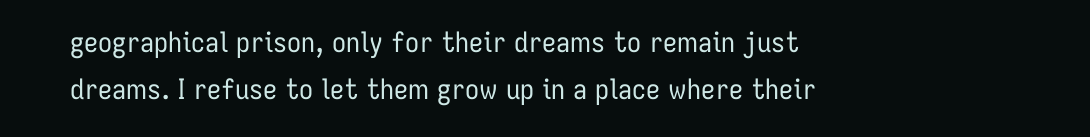geographical prison, only for their dreams to remain just dreams. I refuse to let them grow up in a place where their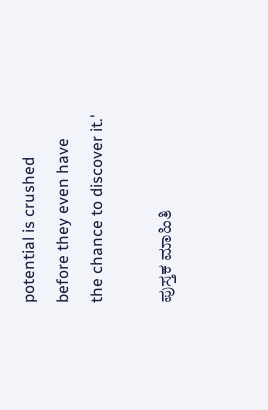potential is crushed before they even have the chance to discover it.'

ಪುಸ್ತಕ ಮಾಹಿತಿ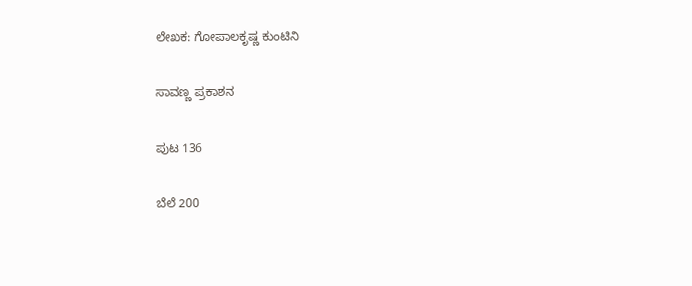ಲೇಖಕ: ಗೋಪಾಲಕೃಷ್ಣ ಕುಂಟಿನಿ

ಸಾವಣ್ಣ ಪ್ರಕಾಶನ

ಪುಟ 136

ಬೆಲೆ 200